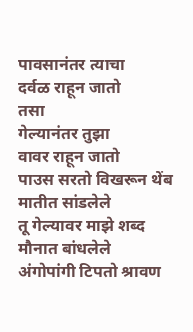पावसानंतर त्याचा
दर्वळ राहून जातो
तसा
गेल्यानंतर तुझा
वावर राहून जातो
पाउस सरतो विखरून थेंब
मातीत सांडलेले
तू गेल्यावर माझे शब्द
मौनात बांधलेले
अंगोपांगी टिपतो श्रावण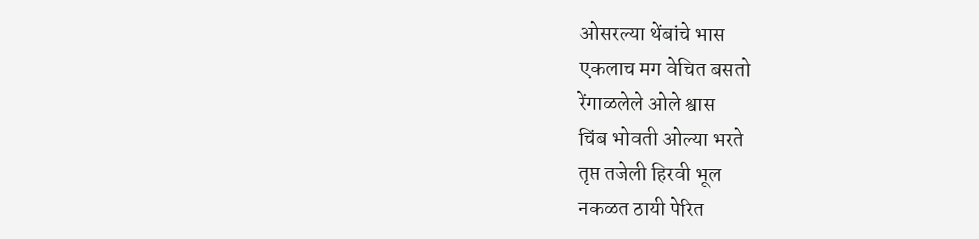ओसरल्या थेंबांचे भास
एकलाच मग वेचित बसतो
रेंगाळलेले ओले श्वास
चिंब भोवती ओल्या भरते
तृप्त तजेली हिरवी भूल
नकळत ठायी पेरित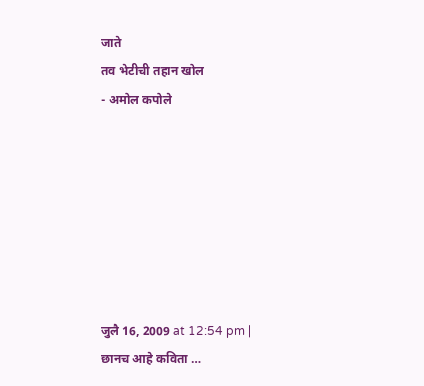जाते
तव भेटीची तहान खोल
- अमोल कपोले







जुलै 16, 2009 at 12:54 pm |
छानच आहे कविता …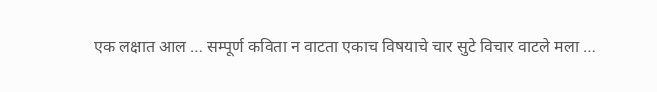एक लक्षात आल … सम्पूर्ण कविता न वाटता एकाच विषयाचे चार सुटे विचार वाटले मला …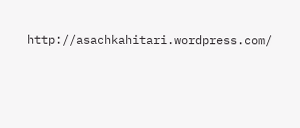http://asachkahitari.wordpress.com/